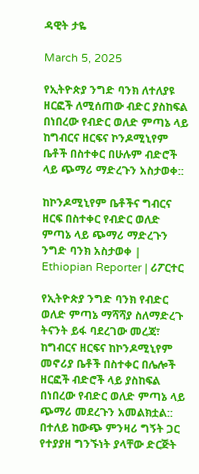ዳዊት ታዬ

March 5, 2025

የኢትዮጵያ ንግድ ባንክ ለተለያዩ ዘርፎች ለሚሰጠው ብድር ያስከፍል በነበረው የብድር ወለድ ምጣኔ ላይ ከግብርና ዘርፍና ኮንዶሚኒየም ቤቶች በስተቀር በሁሉም ብድሮች ላይ ጭማሪ ማድረጉን አስታወቀ::

ከኮንዶሚኒየም ቤቶችና ግብርና ዘርፍ በስተቀር የብድር ወለድ ምጣኔ ላይ ጭማሪ ማድረጉን ንግድ ባንክ አስታወቀ | Ethiopian Reporter | ሪፖርተር

የኢትዮጵያ ንግድ ባንክ የብድር ወለድ ምጣኔ ማሻሻያ ስለማድረጉ ትናንት ይፋ ባደረገው መረጃ፣ ከግብርና ዘርፍና ከኮንዶሚኒየም መኖሪያ ቤቶች በስተቀር በሌሎች ዘርፎች ብድሮች ላይ ያስከፍል በነበረው የብድር ወለድ ምጣኔ ላይ ጭማሪ መደረጉን አመልክቷል:: በተለይ ከውጭ ምንዛሪ ግኝት ጋር የተያያዘ ግንኙነት ያላቸው ድርጅት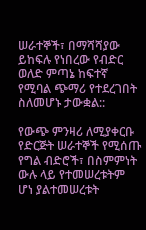ሠራተኞች፣ በማሻሻያው ይከፍሉ የነበረው የብድር ወለድ ምጣኔ ከፍተኛ የሚባል ጭማሪ የተደረገበት ስለመሆኑ ታውቋል::

የውጭ ምንዛሪ ለሚያቀርቡ የድርጅት ሠራተኞች የሚሰጡ የግል ብድሮች፣ በስምምነት ውሉ ላይ የተመሠረቱትም ሆነ ያልተመሠረቱት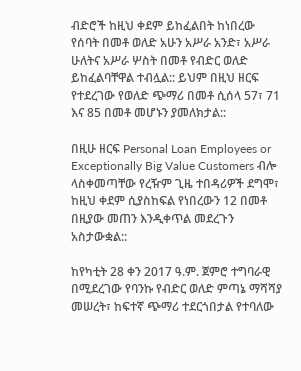ብድሮች ከዚህ ቀደም ይከፈልበት ከነበረው የሰባት በመቶ ወለድ አሁን አሥራ አንድ፣ አሥራ ሁለትና አሥራ ሦስት በመቶ የብድር ወለድ ይከፈልባቸዋል ተብሏል:: ይህም በዚህ ዘርፍ የተደረገው የወለድ ጭማሪ በመቶ ሲሰላ 57፣ 71 እና 85 በመቶ መሆኑን ያመለክታል::

በዚሁ ዘርፍ Personal Loan Employees or Exceptionally Big Value Customers ብሎ ላስቀመጣቸው የረዥም ጊዜ ተበዳሪዎች ደግሞ፣ ከዚህ ቀደም ሲያስከፍል የነበረውን 12 በመቶ በዚያው መጠን እንዲቀጥል መደረጉን አስታውቋል::

ከየካቲት 28 ቀን 2017 ዓ.ም. ጀምሮ ተግባራዊ በሚደረገው የባንኩ የብድር ወለድ ምጣኔ ማሻሻያ መሠረት፣ ከፍተኛ ጭማሪ ተደርጎበታል የተባለው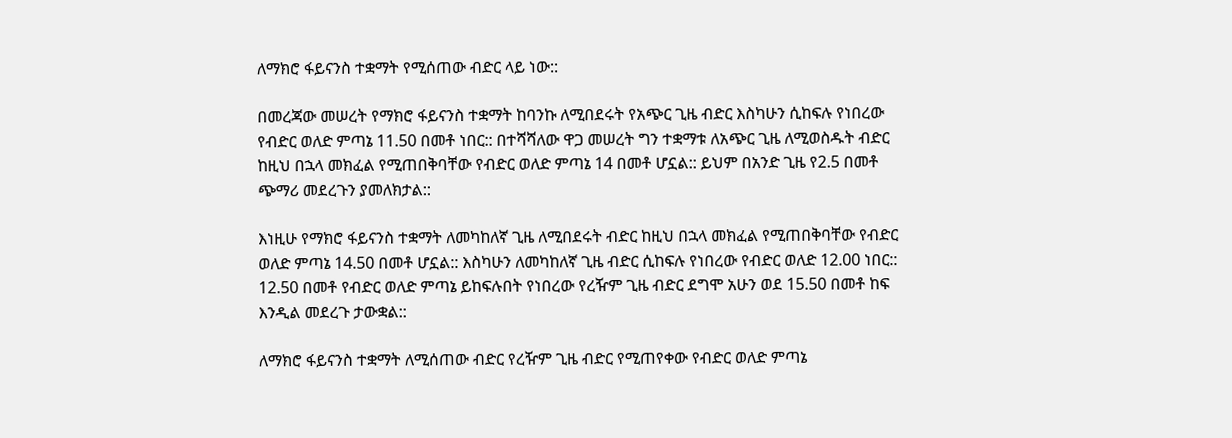ለማክሮ ፋይናንስ ተቋማት የሚሰጠው ብድር ላይ ነው::

በመረጃው መሠረት የማክሮ ፋይናንስ ተቋማት ከባንኩ ለሚበደሩት የአጭር ጊዜ ብድር እስካሁን ሲከፍሉ የነበረው የብድር ወለድ ምጣኔ 11.50 በመቶ ነበር:: በተሻሻለው ዋጋ መሠረት ግን ተቋማቱ ለአጭር ጊዜ ለሚወስዱት ብድር ከዚህ በኋላ መክፈል የሚጠበቅባቸው የብድር ወለድ ምጣኔ 14 በመቶ ሆኗል:: ይህም በአንድ ጊዜ የ2.5 በመቶ ጭማሪ መደረጉን ያመለክታል::

እነዚሁ የማክሮ ፋይናንስ ተቋማት ለመካከለኛ ጊዜ ለሚበደሩት ብድር ከዚህ በኋላ መክፈል የሚጠበቅባቸው የብድር ወለድ ምጣኔ 14.50 በመቶ ሆኗል:: እስካሁን ለመካከለኛ ጊዜ ብድር ሲከፍሉ የነበረው የብድር ወለድ 12.00 ነበር:: 12.50 በመቶ የብድር ወለድ ምጣኔ ይከፍሉበት የነበረው የረዥም ጊዜ ብድር ደግሞ አሁን ወደ 15.50 በመቶ ከፍ እንዲል መደረጉ ታውቋል::

ለማክሮ ፋይናንስ ተቋማት ለሚሰጠው ብድር የረዥም ጊዜ ብድር የሚጠየቀው የብድር ወለድ ምጣኔ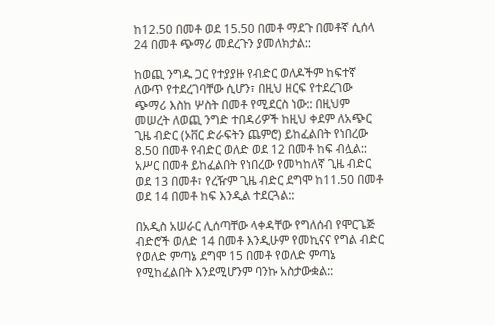ከ12.50 በመቶ ወደ 15.50 በመቶ ማደጉ በመቶኛ ሲሰላ 24 በመቶ ጭማሪ መደረጉን ያመለክታል::

ከወጪ ንግዱ ጋር የተያያዙ የብድር ወለዶችም ከፍተኛ ለውጥ የተደረገባቸው ሲሆን፣ በዚህ ዘርፍ የተደረገው ጭማሪ እስከ ሦስት በመቶ የሚደርስ ነው:: በዚህም መሠረት ለወጪ ንግድ ተበዳሪዎች ከዚህ ቀደም ለአጭር ጊዜ ብድር (ኦቨር ድራፍትን ጨምሮ) ይከፈልበት የነበረው 8.50 በመቶ የብድር ወለድ ወደ 12 በመቶ ከፍ ብሏል:: አሥር በመቶ ይከፈልበት የነበረው የመካከለኛ ጊዜ ብድር ወደ 13 በመቶ፣ የረዥም ጊዜ ብድር ደግሞ ከ11.50 በመቶ ወደ 14 በመቶ ከፍ እንዲል ተደርጓል::

በአዲስ አሠራር ሊሰጣቸው ላቀዳቸው የግለሰብ የሞርጌጅ ብድሮች ወለድ 14 በመቶ እንዲሁም የመኪናና የግል ብድር የወለድ ምጣኔ ደግሞ 15 በመቶ የወለድ ምጣኔ የሚከፈልበት እንደሚሆንም ባንኩ አስታውቋል::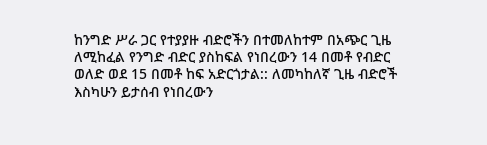ከንግድ ሥራ ጋር የተያያዙ ብድሮችን በተመለከተም በአጭር ጊዜ ለሚከፈል የንግድ ብድር ያስከፍል የነበረውን 14 በመቶ የብድር ወለድ ወደ 15 በመቶ ከፍ አድርጎታል:: ለመካከለኛ ጊዜ ብድሮች እስካሁን ይታሰብ የነበረውን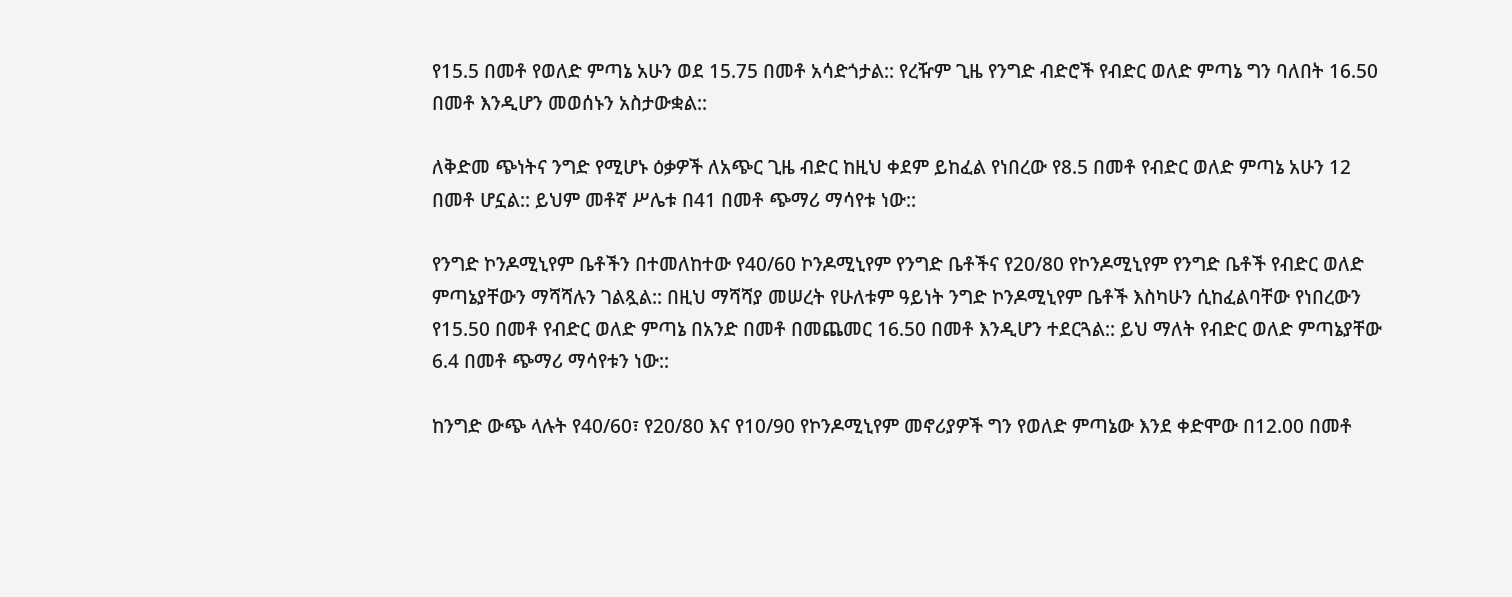የ15.5 በመቶ የወለድ ምጣኔ አሁን ወደ 15.75 በመቶ አሳድጎታል:: የረዥም ጊዜ የንግድ ብድሮች የብድር ወለድ ምጣኔ ግን ባለበት 16.50 በመቶ እንዲሆን መወሰኑን አስታውቋል::

ለቅድመ ጭነትና ንግድ የሚሆኑ ዕቃዎች ለአጭር ጊዜ ብድር ከዚህ ቀደም ይከፈል የነበረው የ8.5 በመቶ የብድር ወለድ ምጣኔ አሁን 12 በመቶ ሆኗል:: ይህም መቶኛ ሥሌቱ በ41 በመቶ ጭማሪ ማሳየቱ ነው::

የንግድ ኮንዶሚኒየም ቤቶችን በተመለከተው የ40/60 ኮንዶሚኒየም የንግድ ቤቶችና የ20/80 የኮንዶሚኒየም የንግድ ቤቶች የብድር ወለድ ምጣኔያቸውን ማሻሻሉን ገልጿል:: በዚህ ማሻሻያ መሠረት የሁለቱም ዓይነት ንግድ ኮንዶሚኒየም ቤቶች እስካሁን ሲከፈልባቸው የነበረውን የ15.50 በመቶ የብድር ወለድ ምጣኔ በአንድ በመቶ በመጨመር 16.50 በመቶ እንዲሆን ተደርጓል:: ይህ ማለት የብድር ወለድ ምጣኔያቸው 6.4 በመቶ ጭማሪ ማሳየቱን ነው::

ከንግድ ውጭ ላሉት የ40/60፣ የ20/80 እና የ10/90 የኮንዶሚኒየም መኖሪያዎች ግን የወለድ ምጣኔው እንደ ቀድሞው በ12.00 በመቶ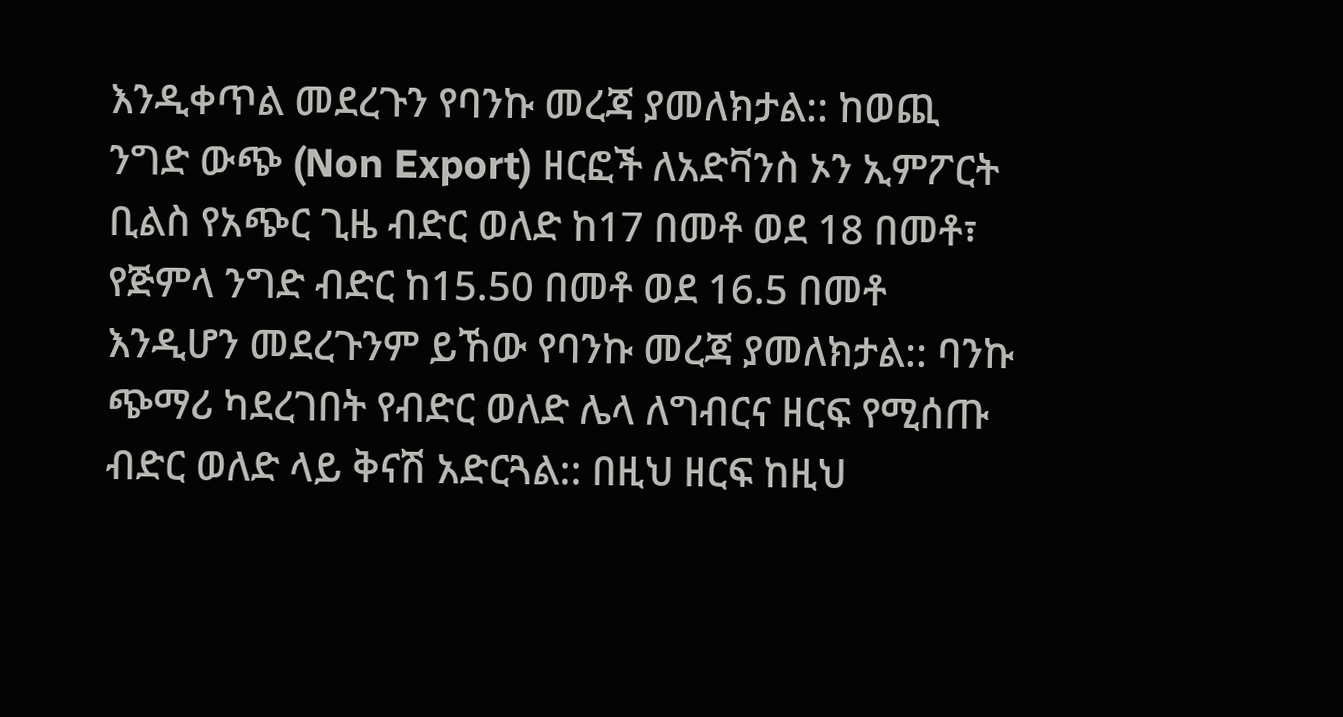እንዲቀጥል መደረጉን የባንኩ መረጃ ያመለክታል:: ከወጪ ንግድ ውጭ (Non Export) ዘርፎች ለአድቫንስ ኦን ኢምፖርት ቢልስ የአጭር ጊዜ ብድር ወለድ ከ17 በመቶ ወደ 18 በመቶ፣ የጅምላ ንግድ ብድር ከ15.50 በመቶ ወደ 16.5 በመቶ እንዲሆን መደረጉንም ይኸው የባንኩ መረጃ ያመለክታል:: ባንኩ ጭማሪ ካደረገበት የብድር ወለድ ሌላ ለግብርና ዘርፍ የሚሰጡ ብድር ወለድ ላይ ቅናሽ አድርጓል:: በዚህ ዘርፍ ከዚህ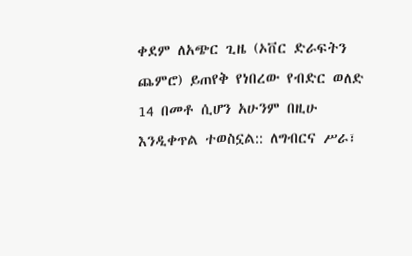ቀደም ለአጭር ጊዜ (ኦቨር ድራፍትን ጨምሮ) ይጠየቅ የነበረው የብድር ወለድ 14 በመቶ ሲሆን አሁንም በዚሁ እንዲቀጥል ተወስኗል:: ለግብርና ሥራ፣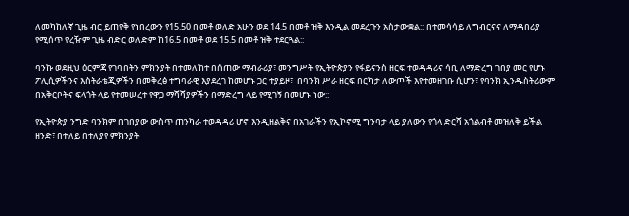ለመካከለኛ ጊዜ ብር ይጠየቅ የነበረውን የ15.50 በመቶ ወለድ አሁን ወደ 14.5 በመቶ ዝቅ እንዲል መደረጉን አስታውቋል:: በተመሳሳይ ለግብርናና ለማዳበሪያ የሚሰጥ የረዥም ጊዜ ብድር ወለድም ከ16.5 በመቶ ወደ 15.5 በመቶ ዝቅ ተደርጓል::

ባንኩ ወደዚህ ዕርምጃ የገባበትን ምክንያት በተመለከተ በሰጠው ማብራሪያ፣ መንግሥት የኢትዮጵያን የፋይናንስ ዘርፍ ተወዳዳሪና ሳቢ ለማድረግ ገበያ መር የሆኑ ፖሊሲዎችንና እስትራቴጂዎችን በመቅረፅ ተግባራዊ እያደረገ ከመሆኑ ጋር ተያይዞ፣  በባንክ ሥራ ዘርፍ በርካታ ለውጦች እየተመዘገቡ ሲሆን፣ የባንክ ኢንዱስትሪውም በአቅርቦትና ፍላጎት ላይ የተመሠረተ የዋጋ ማሻሻያዎችን በማድረግ ላይ የሚገኝ በመሆኑ ነው::

የኢትዮጵያ ንግድ ባንክም በገበያው ውስጥ ጠንካራ ተወዳዳሪ ሆኖ እንዲዘልቅና በአገራችን የኢኮኖሚ ግንባታ ላይ ያለውን የጎላ ድርሻ አጎልብቶ መዝለቅ ይችል ዘንድ፣ በተለይ በተለያየ ምክንያት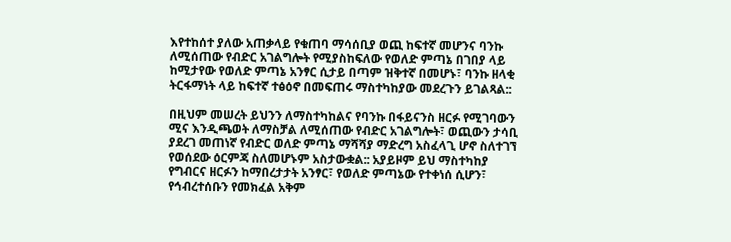እየተከሰተ ያለው አጠቃላይ የቁጠባ ማሳሰቢያ ወጪ ከፍተኛ መሆንና ባንኩ ለሚሰጠው የብድር አገልግሎት የሚያስከፍለው የወለድ ምጣኔ በገበያ ላይ ከሚታየው የወለድ ምጣኔ አንፃር ሲታይ በጣም ዝቅተኛ በመሆኑ፣ ባንኩ ዘላቂ ትርፋማነት ላይ ከፍተኛ ተፅዕኖ በመፍጠሩ ማስተካከያው መደረጉን ይገልጻል::

በዚህም መሠረት ይህንን ለማስተካከልና የባንኩ በፋይናንስ ዘርፉ የሚገባውን ሚና እንዲጫወት ለማስቻል ለሚሰጠው የብድር አገልግሎት፣ ወጪውን ታሳቢ ያደረገ መጠነኛ የብድር ወለድ ምጣኔ ማሻሻያ ማድረግ አስፈላጊ ሆኖ ስለተገኘ የወሰደው ዕርምጃ ስለመሆኑም አስታውቋል:: አያይዞም ይህ ማስተካከያ የግብርና ዘርፉን ከማበረታታት አንፃር፣ የወለድ ምጣኔው የተቀነሰ ሲሆን፣ የኅብረተሰቡን የመክፈል አቅም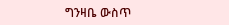ግንዛቤ ውስጥ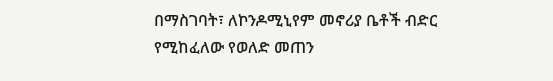በማስገባት፣ ለኮንዶሚኒየም መኖሪያ ቤቶች ብድር የሚከፈለው የወለድ መጠን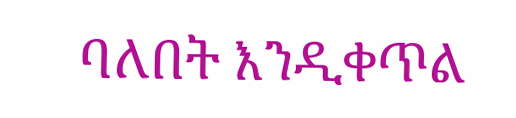ባለበት እንዲቀጥል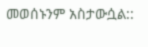መወሰኑንም አስታውሷል::